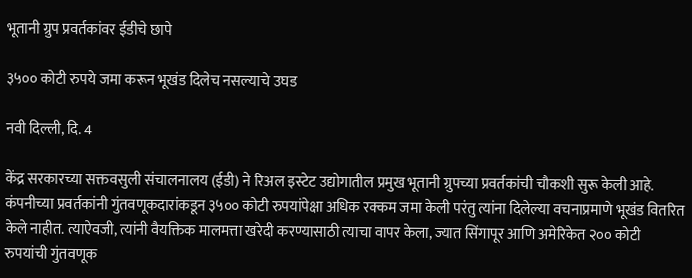भूतानी ग्रुप प्रवर्तकांवर ईडीचे छापे

३५०० कोटी रुपये जमा करून भूखंड दिलेच नसल्याचे उघड

नवी दिल्ली, दि. 4

केंद्र सरकारच्या सक्तवसुली संचालनालय (ईडी) ने रिअल इस्टेट उद्योगातील प्रमुख भूतानी ग्रुपच्या प्रवर्तकांची चौकशी सुरू केली आहे. कंपनीच्या प्रवर्तकांनी गुंतवणूकदारांकडून ३५०० कोटी रुपयांपेक्षा अधिक रक्कम जमा केली परंतु त्यांना दिलेल्या वचनाप्रमाणे भूखंड वितरित केले नाहीत. त्याऐवजी, त्यांनी वैयक्तिक मालमत्ता खरेदी करण्यासाठी त्याचा वापर केला, ज्यात सिंगापूर आणि अमेरिकेत २०० कोटी रुपयांची गुंतवणूक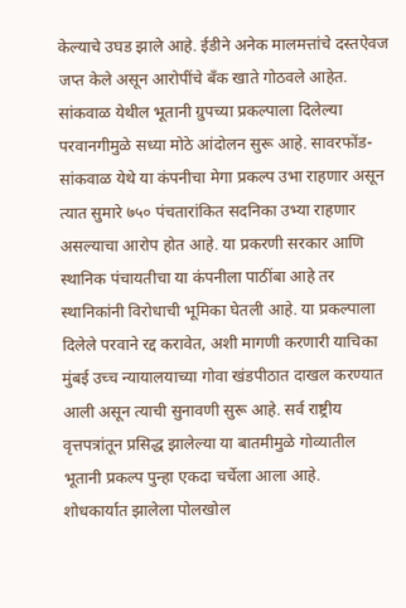केल्याचे उघड झाले आहे. ईडीने अनेक मालमत्तांचे दस्तऐवज जप्त केले असून आरोपींचे बँक खाते गोठवले आहेत.
सांकवाळ येथील भूतानी ग्रुपच्या प्रकल्पाला दिलेल्या परवानगीमुळे सध्या मोठे आंदोलन सुरू आहे. सावरफोंड-सांकवाळ येथे या कंपनीचा मेगा प्रकल्प उभा राहणार असून त्यात सुमारे ७५० पंचतारांकित सदनिका उभ्या राहणार असल्याचा आरोप होत आहे. या प्रकरणी सरकार आणि स्थानिक पंचायतीचा या कंपनीला पाठींबा आहे तर स्थानिकांनी विरोधाची भूमिका घेतली आहे. या प्रकल्पाला दिलेले परवाने रद्द करावेत, अशी मागणी करणारी याचिका मुंबई उच्च न्यायालयाच्या गोवा खंडपीठात दाखल करण्यात आली असून त्याची सुनावणी सुरू आहे. सर्व राष्ट्रीय वृत्तपत्रांतून प्रसिद्ध झालेल्या या बातमीमुळे गोव्यातील भूतानी प्रकल्प पुन्हा एकदा चर्चेला आला आहे.
शोधकार्यात झालेला पोलखोल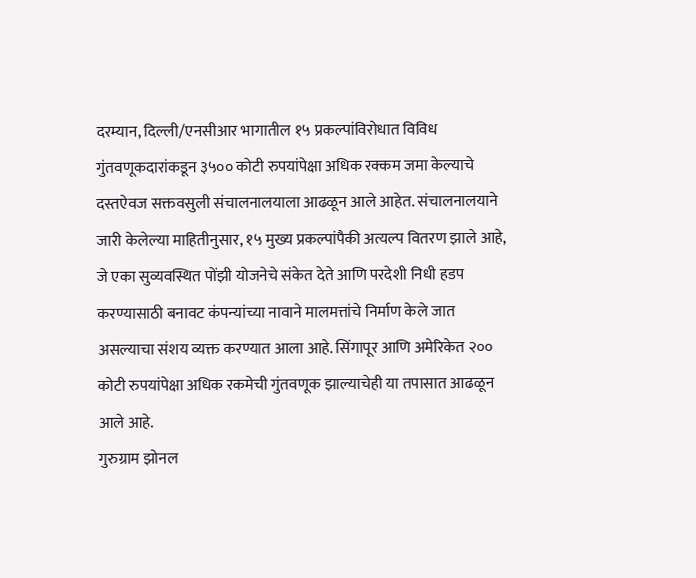दरम्यान, दिल्ली/एनसीआर भागातील १५ प्रकल्पांविरोधात विविध गुंतवणूकदारांकडून ३५०० कोटी रुपयांपेक्षा अधिक रक्कम जमा केल्याचे दस्तऐवज सक्तवसुली संचालनालयाला आढळून आले आहेत. संचालनालयाने जारी केलेल्या माहितीनुसार, १५ मुख्य प्रकल्पांपैकी अत्यल्प वितरण झाले आहे, जे एका सुव्यवस्थित पोंझी योजनेचे संकेत देते आणि परदेशी निधी हडप करण्यासाठी बनावट कंपन्यांच्या नावाने मालमत्तांचे निर्माण केले जात असल्याचा संशय व्यक्त करण्यात आला आहे. सिंगापूर आणि अमेरिकेत २०० कोटी रुपयांपेक्षा अधिक रकमेची गुंतवणूक झाल्याचेही या तपासात आढळून आले आहे.
गुरुग्राम झोनल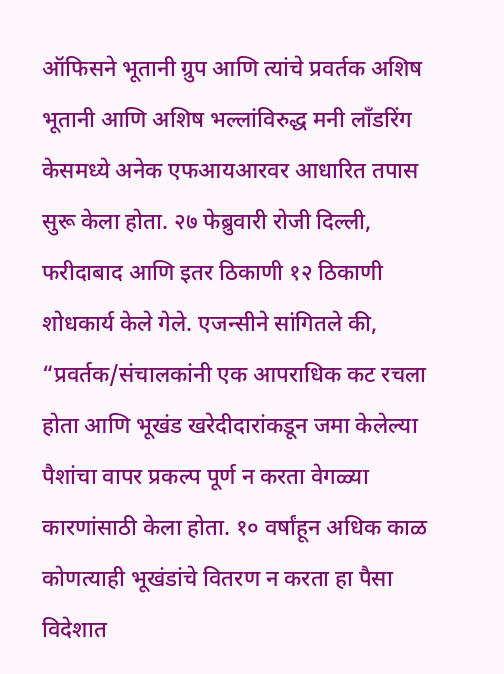ऑफिसने भूतानी ग्रुप आणि त्यांचे प्रवर्तक अशिष भूतानी आणि अशिष भल्लांविरुद्ध मनी लाँडरिंग केसमध्ये अनेक एफआयआरवर आधारित तपास सुरू केला होता. २७ फेब्रुवारी रोजी दिल्ली, फरीदाबाद आणि इतर ठिकाणी १२ ठिकाणी शोधकार्य केले गेले. एजन्सीने सांगितले की, “प्रवर्तक/संचालकांनी एक आपराधिक कट रचला होता आणि भूखंड खरेदीदारांकडून जमा केलेल्या पैशांचा वापर प्रकल्प पूर्ण न करता वेगळ्या कारणांसाठी केला होता. १० वर्षांहून अधिक काळ कोणत्याही भूखंडांचे वितरण न करता हा पैसा विदेशात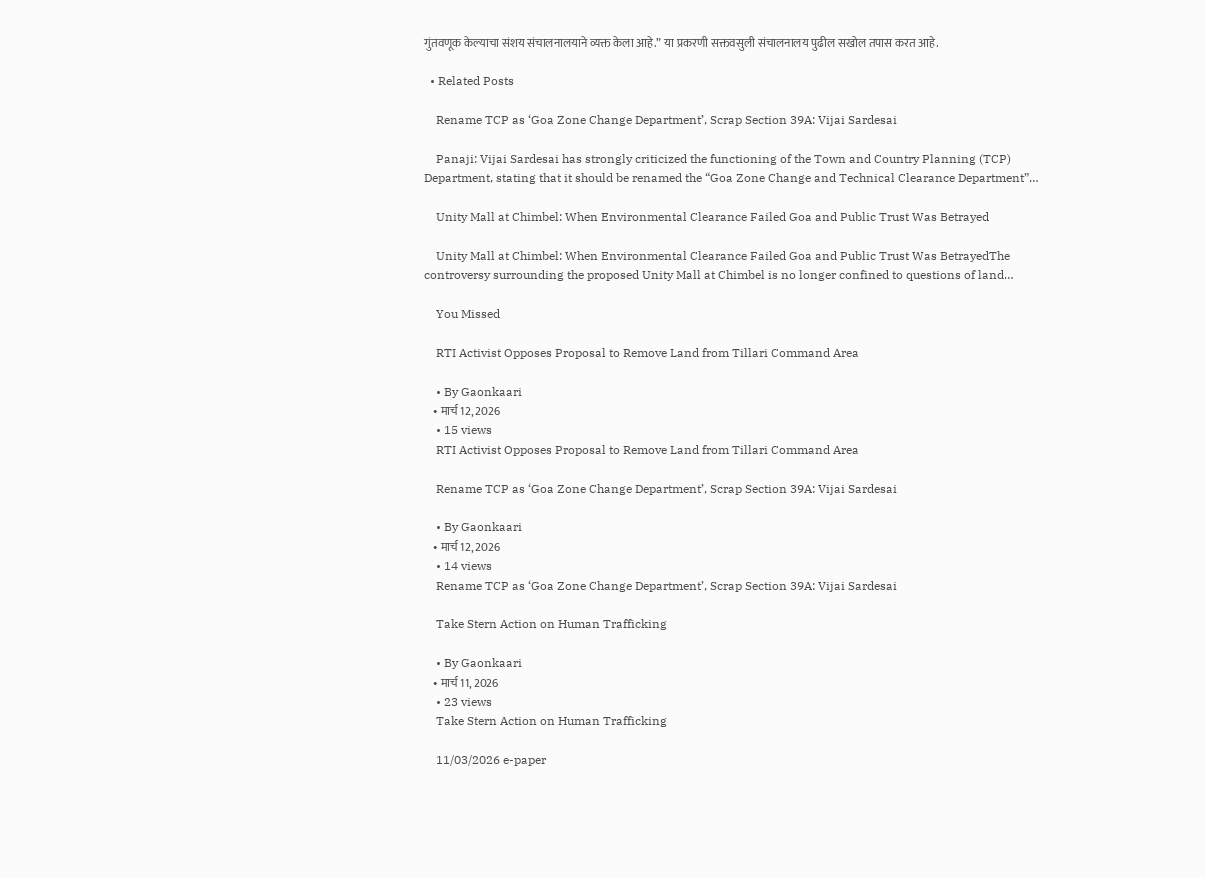गुंतवणूक केल्याचा संशय संचालनालयाने व्यक्त केला आहे.” या प्रकरणी सक्तवसुली संचालनालय पुढील सखोल तपास करत आहे.

  • Related Posts

    Rename TCP as ‘Goa Zone Change Department’, Scrap Section 39A: Vijai Sardesai

    Panaji: Vijai Sardesai has strongly criticized the functioning of the Town and Country Planning (TCP) Department, stating that it should be renamed the “Goa Zone Change and Technical Clearance Department”…

    Unity Mall at Chimbel: When Environmental Clearance Failed Goa and Public Trust Was Betrayed

    Unity Mall at Chimbel: When Environmental Clearance Failed Goa and Public Trust Was BetrayedThe controversy surrounding the proposed Unity Mall at Chimbel is no longer confined to questions of land…

    You Missed

    RTI Activist Opposes Proposal to Remove Land from Tillari Command Area

    • By Gaonkaari
    • मार्च 12, 2026
    • 15 views
    RTI Activist Opposes Proposal to Remove Land from Tillari Command Area

    Rename TCP as ‘Goa Zone Change Department’, Scrap Section 39A: Vijai Sardesai

    • By Gaonkaari
    • मार्च 12, 2026
    • 14 views
    Rename TCP as ‘Goa Zone Change Department’, Scrap Section 39A: Vijai Sardesai

    Take Stern Action on Human Trafficking

    • By Gaonkaari
    • मार्च 11, 2026
    • 23 views
    Take Stern Action on Human Trafficking

    11/03/2026 e-paper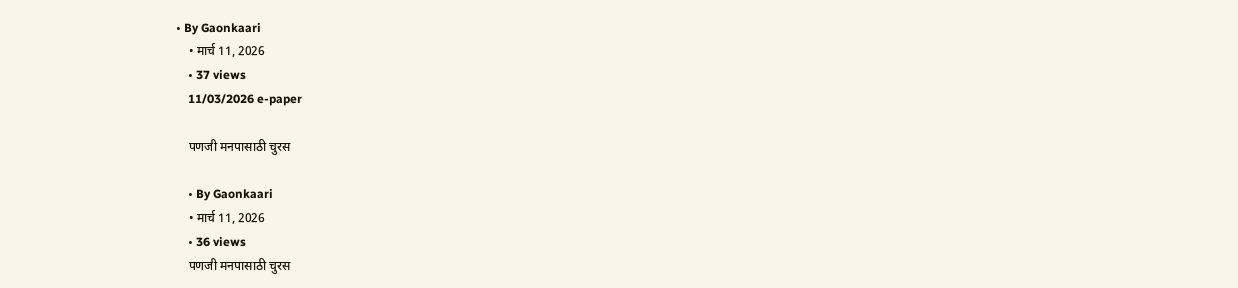• By Gaonkaari
    • मार्च 11, 2026
    • 37 views
    11/03/2026 e-paper

    पणजी मनपासाठी चुरस

    • By Gaonkaari
    • मार्च 11, 2026
    • 36 views
    पणजी मनपासाठी चुरस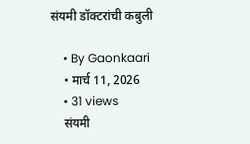संयमी डॉक्टरांची कबुली

    • By Gaonkaari
    • मार्च 11, 2026
    • 31 views
    संयमी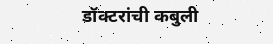डॉक्टरांची कबुली